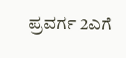ಪ್ರವರ್ಗ 2ಎಗೆ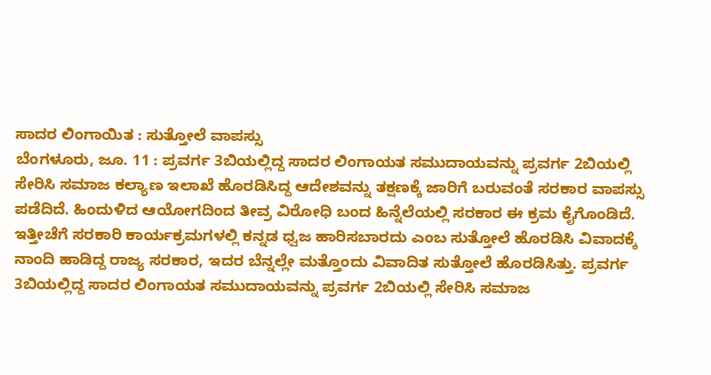ಸಾದರ ಲಿಂಗಾಯಿತ : ಸುತ್ತೋಲೆ ವಾಪಸ್ಸು
ಬೆಂಗಳೂರು, ಜೂ. 11 : ಪ್ರವರ್ಗ 3ಬಿಯಲ್ಲಿದ್ದ ಸಾದರ ಲಿಂಗಾಯತ ಸಮುದಾಯವನ್ನು ಪ್ರವರ್ಗ 2ಬಿಯಲ್ಲಿ ಸೇರಿಸಿ ಸಮಾಜ ಕಲ್ಯಾಣ ಇಲಾಖೆ ಹೊರಡಿಸಿದ್ದ ಆದೇಶವನ್ನು ತಕ್ಷಣಕ್ಕೆ ಜಾರಿಗೆ ಬರುವಂತೆ ಸರಕಾರ ವಾಪಸ್ಸು ಪಡೆದಿದೆ. ಹಿಂದುಳಿದ ಆಯೋಗದಿಂದ ತೀವ್ರ ವಿರೋಧಿ ಬಂದ ಹಿನ್ನೆಲೆಯಲ್ಲಿ ಸರಕಾರ ಈ ಕ್ರಮ ಕೈಗೊಂಡಿದೆ.
ಇತ್ತೀಚೆಗೆ ಸರಕಾರಿ ಕಾರ್ಯಕ್ರಮಗಳಲ್ಲಿ ಕನ್ನಡ ಧ್ವಜ ಹಾರಿಸಬಾರದು ಎಂಬ ಸುತ್ತೋಲೆ ಹೊರಡಿಸಿ ವಿವಾದಕ್ಕೆ ನಾಂದಿ ಹಾಡಿದ್ದ ರಾಜ್ಯ ಸರಕಾರ, ಇದರ ಬೆನ್ನಲ್ಲೇ ಮತ್ತೊಂದು ವಿವಾದಿತ ಸುತ್ತೋಲೆ ಹೊರಡಿಸಿತ್ತು. ಪ್ರವರ್ಗ 3ಬಿಯಲ್ಲಿದ್ದ ಸಾದರ ಲಿಂಗಾಯತ ಸಮುದಾಯವನ್ನು ಪ್ರವರ್ಗ 2ಬಿಯಲ್ಲಿ ಸೇರಿಸಿ ಸಮಾಜ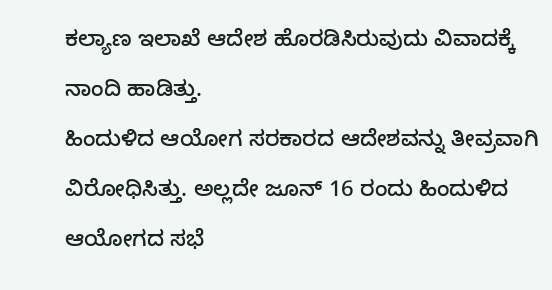ಕಲ್ಯಾಣ ಇಲಾಖೆ ಆದೇಶ ಹೊರಡಿಸಿರುವುದು ವಿವಾದಕ್ಕೆ ನಾಂದಿ ಹಾಡಿತ್ತು.
ಹಿಂದುಳಿದ ಆಯೋಗ ಸರಕಾರದ ಆದೇಶವನ್ನು ತೀವ್ರವಾಗಿ ವಿರೋಧಿಸಿತ್ತು. ಅಲ್ಲದೇ ಜೂನ್ 16 ರಂದು ಹಿಂದುಳಿದ ಆಯೋಗದ ಸಭೆ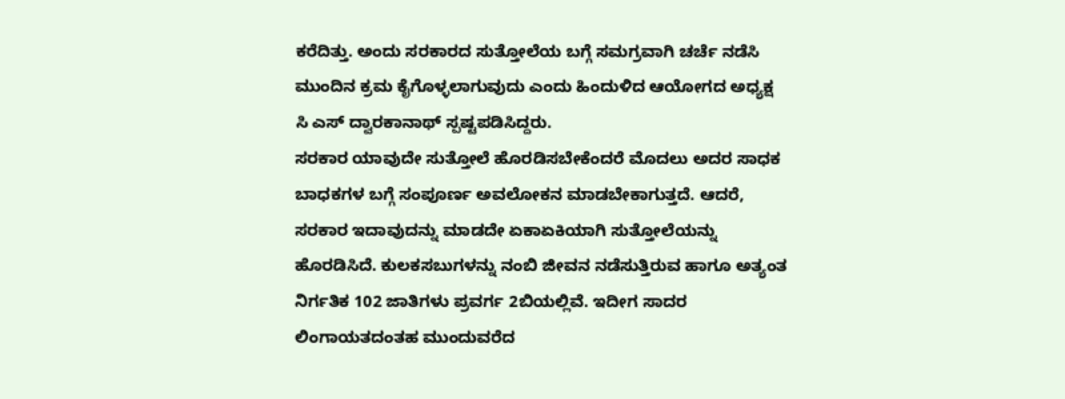ಕರೆದಿತ್ತು. ಅಂದು ಸರಕಾರದ ಸುತ್ತೋಲೆಯ ಬಗ್ಗೆ ಸಮಗ್ರವಾಗಿ ಚರ್ಚೆ ನಡೆಸಿ ಮುಂದಿನ ಕ್ರಮ ಕೈಗೊಳ್ಳಲಾಗುವುದು ಎಂದು ಹಿಂದುಳಿದ ಆಯೋಗದ ಅಧ್ಯಕ್ಷ ಸಿ ಎಸ್ ದ್ವಾರಕಾನಾಥ್ ಸ್ಪಷ್ಟಪಡಿಸಿದ್ದರು.
ಸರಕಾರ ಯಾವುದೇ ಸುತ್ತೋಲೆ ಹೊರಡಿಸಬೇಕೆಂದರೆ ಮೊದಲು ಅದರ ಸಾಧಕ ಬಾಧಕಗಳ ಬಗ್ಗೆ ಸಂಪೂರ್ಣ ಅವಲೋಕನ ಮಾಡಬೇಕಾಗುತ್ತದೆ. ಆದರೆ, ಸರಕಾರ ಇದಾವುದನ್ನು ಮಾಡದೇ ಏಕಾಏಕಿಯಾಗಿ ಸುತ್ತೋಲೆಯನ್ನು ಹೊರಡಿಸಿದೆ. ಕುಲಕಸಬುಗಳನ್ನು ನಂಬಿ ಜೀವನ ನಡೆಸುತ್ತಿರುವ ಹಾಗೂ ಅತ್ಯಂತ ನಿರ್ಗತಿಕ 102 ಜಾತಿಗಳು ಪ್ರವರ್ಗ 2ಬಿಯಲ್ಲಿವೆ. ಇದೀಗ ಸಾದರ ಲಿಂಗಾಯತದಂತಹ ಮುಂದುವರೆದ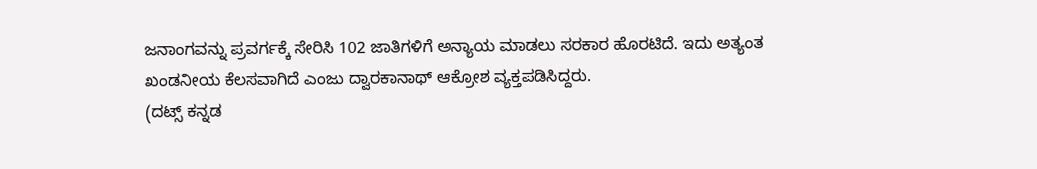ಜನಾಂಗವನ್ನು ಪ್ರವರ್ಗಕ್ಕೆ ಸೇರಿಸಿ 102 ಜಾತಿಗಳಿಗೆ ಅನ್ಯಾಯ ಮಾಡಲು ಸರಕಾರ ಹೊರಟಿದೆ. ಇದು ಅತ್ಯಂತ ಖಂಡನೀಯ ಕೆಲಸವಾಗಿದೆ ಎಂಜು ದ್ವಾರಕಾನಾಥ್ ಆಕ್ರೋಶ ವ್ಯಕ್ತಪಡಿಸಿದ್ದರು.
(ದಟ್ಸ್ ಕನ್ನಡ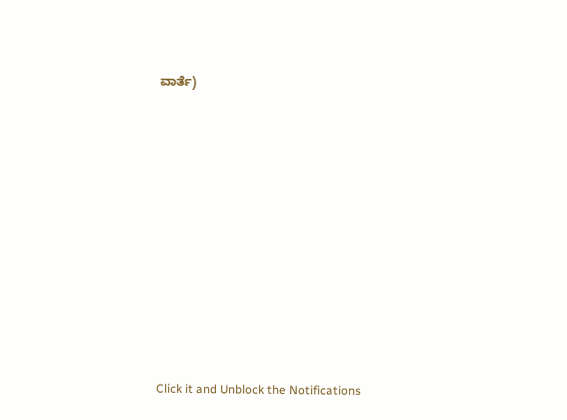ವಾರ್ತೆ)











Click it and Unblock the Notifications